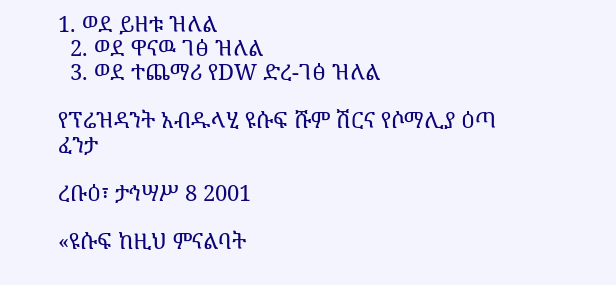1. ወደ ይዘቱ ዝለል
  2. ወደ ዋናዉ ገፅ ዝለል
  3. ወደ ተጨማሪ የDW ድረ-ገፅ ዝለል

የፕሬዝዳንት አብዱላሂ ዩሱፍ ሹም ሽርና የሶማሊያ ዕጣ ፈንታ

ረቡዕ፣ ታኅሣሥ 8 2001

«ዩሱፍ ከዚህ ምናልባት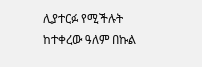ሊያተርፉ የሚችሉት ከተቀረው ዓለም በኩል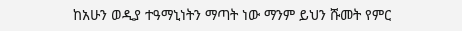ከአሁን ወዲያ ተዓማኒነትን ማጣት ነው ማንም ይህን ሹመት የምር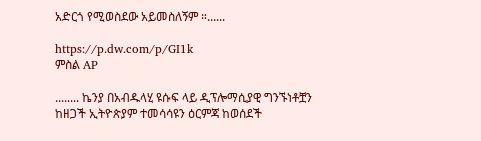አድርጎ የሚወስደው አይመስለኝም ።......

https://p.dw.com/p/GI1k
ምስል AP

........ ኬንያ በአብዱላሂ ዩሱፍ ላይ ዲፕሎማሲያዊ ግንኙነቶቿን ከዘጋች ኢትዮጵያም ተመሳሳዩን ዕርምጃ ከወሰደች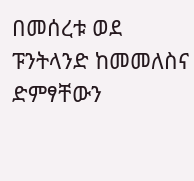በመሰረቱ ወደ ፑንትላንድ ከመመለስና ድምፃቸውን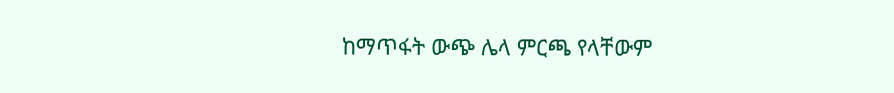ከማጥፋት ውጭ ሌላ ምርጫ የላቸውም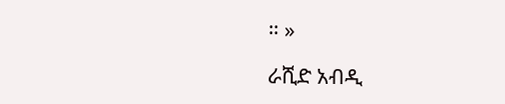። »

ራሺድ አብዲ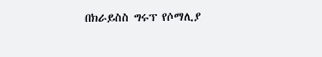በክራይስስ ግሩፕ የሶማሊያ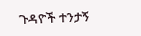ጉዳዮች ተንታኝ